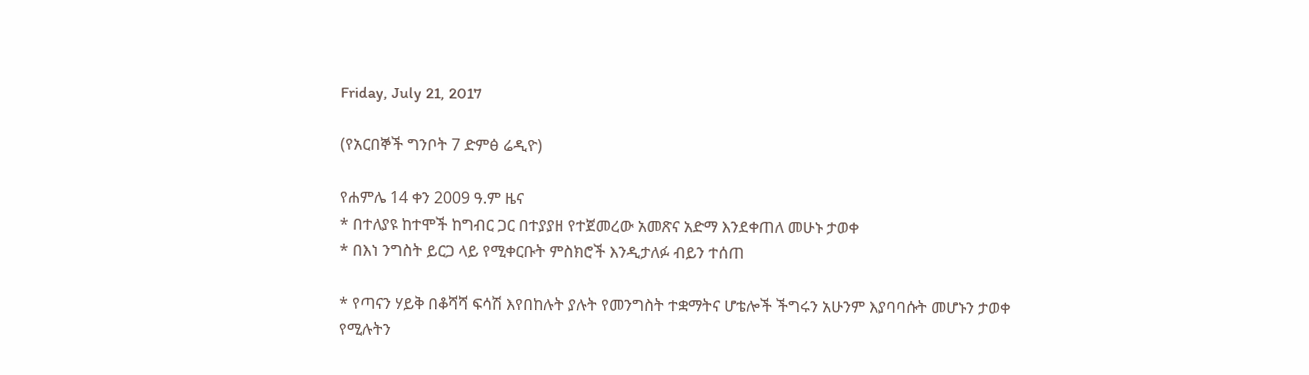Friday, July 21, 2017

(የአርበኞች ግንቦት 7 ድምፅ ሬዲዮ)

የሐምሌ 14 ቀን 2009 ዓ.ም ዜና
* በተለያዩ ከተሞች ከግብር ጋር በተያያዘ የተጀመረው አመጽና አድማ እንደቀጠለ መሁኑ ታወቀ
* በእነ ንግስት ይርጋ ላይ የሚቀርቡት ምስክሮች እንዲታለፉ ብይን ተሰጠ

* የጣናን ሃይቅ በቆሻሻ ፍሳሽ እየበከሉት ያሉት የመንግስት ተቋማትና ሆቴሎች ችግሩን አሁንም እያባባሱት መሆኑን ታወቀ
የሚሉትን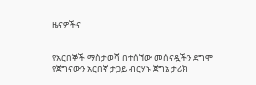ዜናዎችና


የአርበኞች ማስታወሻ በተሰኘው መሰናዷችን ደግሞ የጀግናውን አርበኛ ታጋይ ብርሃኑ ጀግኔ ታሪክ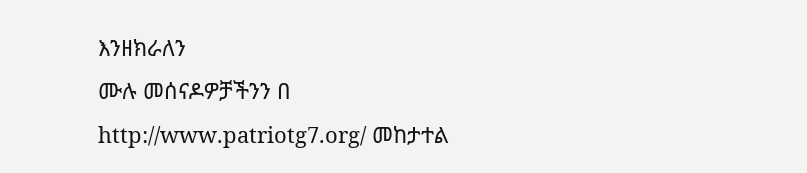እንዘክራለን
ሙሉ መሰናዶዎቻችንን በ http://www.patriotg7.org/ መከታተል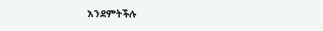እንደምትችሉ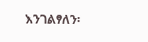እንገልፃለን፡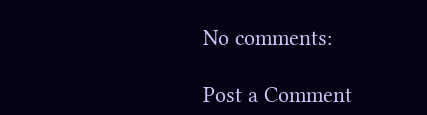No comments:

Post a Comment